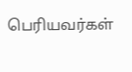பெரியவர்கள்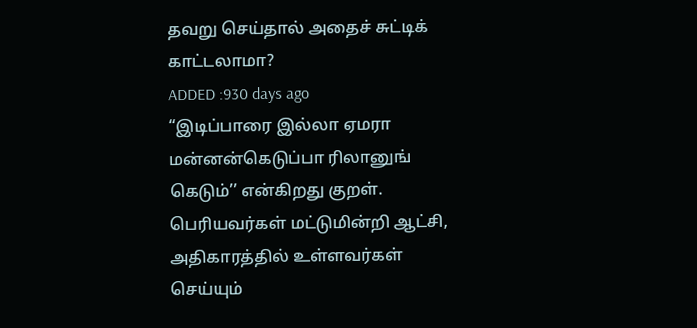தவறு செய்தால் அதைச் சுட்டிக் காட்டலாமா?
ADDED :930 days ago
“இடிப்பாரை இல்லா ஏமரா மன்னன்கெடுப்பா ரிலானுங் கெடும்’’ என்கிறது குறள். பெரியவர்கள் மட்டுமின்றி ஆட்சி, அதிகாரத்தில் உள்ளவர்கள் செய்யும்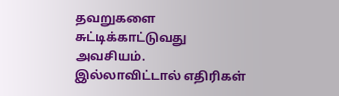தவறுகளை சுட்டிக்காட்டுவது அவசியம். இல்லாவிட்டால் எதிரிகள்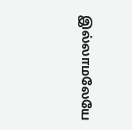இல்லாமலேயே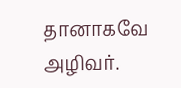தானாகவே அழிவர்.